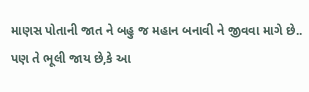માણસ પોતાની જાત ને બહુ જ મહાન બનાવી ને જીવવા માગે છે..
પણ તે ભૂલી જાય છે,કે આ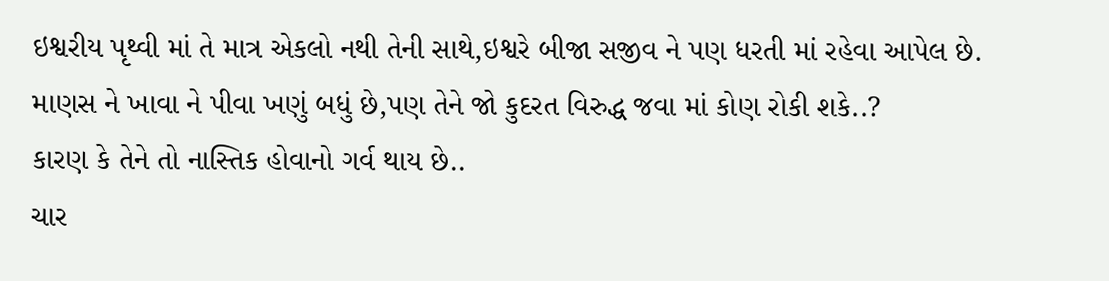ઇશ્વરીય પૃથ્વી માં તે માત્ર એકલો નથી તેની સાથે,ઇશ્વરે બીજા સજીવ ને પણ ધરતી માં રહેવા આપેલ છે.
માણસ ને ખાવા ને પીવા ખણું બધું છે,પણ તેને જો કુદરત વિરુદ્ધ જવા માં કોણ રોકી શકે..?
કારણ કે તેને તો નાસ્તિક હોવાનો ગર્વ થાય છે..
ચાર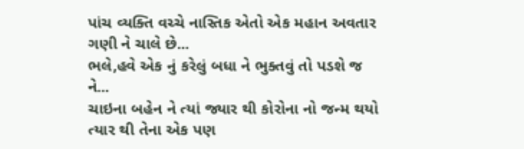પાંચ વ્યક્તિ વચ્ચે નાસ્તિક એતો એક મહાન અવતાર ગણી ને ચાલે છે...
ભલે,હવે એક નું કરેલું બધા ને ભુક્તવું તો પડશે જ ને...
ચાઇના બહેન ને ત્યાં જ્યાર થી કોરોના નો જન્મ થયો ત્યાર થી તેના એક પણ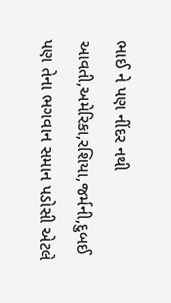ભાઈ ને પણ નીંદર નથી આવતી,અમેરિકા,રશિયા,જર્મની,દુબઈ
પણ તેના ભગવાન સમાન પડોસી એટલે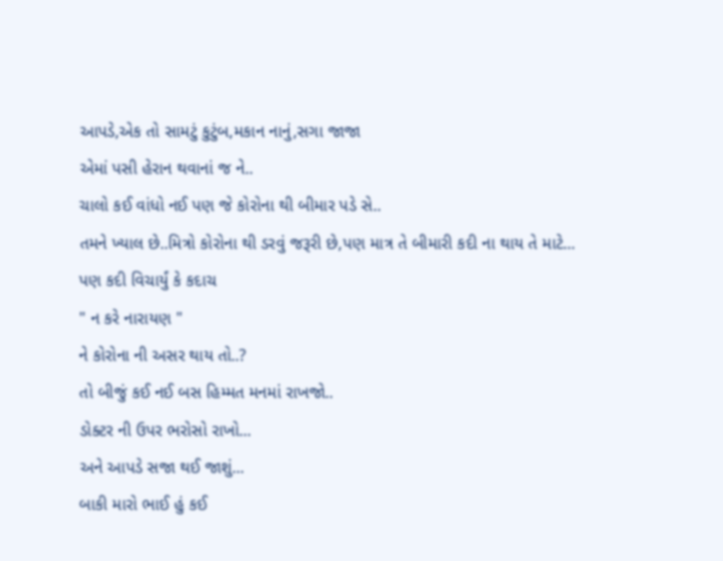આપડે,એક તો સામટું કુટુંબ,મકાન નાનું,સગા જાજા
એમાં પસી હેરાન થવાનાં જ ને..
ચાલો કઈ વાંધો નઈ પણ જે કોરોના થી બીમાર પડે સે..
તમને ખ્યાલ છે..મિત્રો કોરોના થી ડરવું જરૂરી છે,પણ માત્ર તે બીમારી કદી ના થાય તે માટે...
પણ કદી વિચાર્યું કે કદાચ
" ન કરે નારાયણ "
ને કોરોના ની અસર થાય તો..?
તો બીજું કઈ નઈ બસ હિમ્મત મનમાં રાખજો..
ડોક્ટર ની ઉપર ભરોસો રાખો...
અને આપડે સજા થઈ જાશું...
બાકી મારો ભાઈ હું કઈ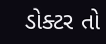ડોક્ટર તો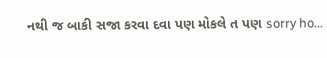નથી જ બાકી સજા કરવા દવા પણ મોકલે ત પણ sorry ho...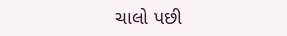ચાલો પછી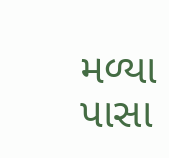મળ્યા
પાસા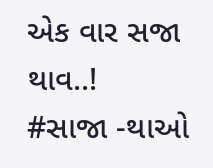એક વાર સજા થાવ..!
#સાજા -થાઓ